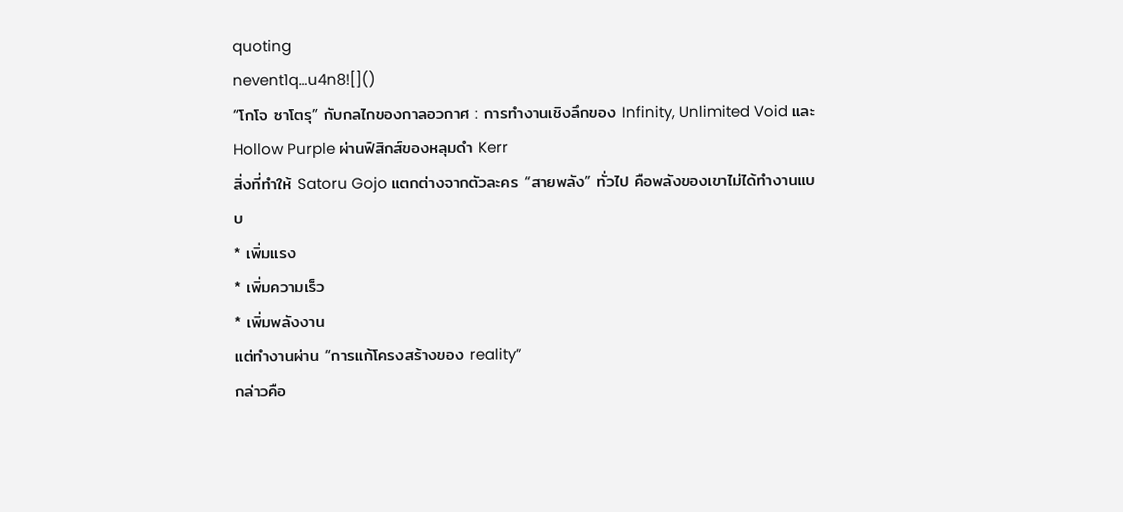quoting
nevent1q…u4n8![]()
“โกโจ ซาโตรุ” กับกลไกของกาลอวกาศ : การทำงานเชิงลึกของ Infinity, Unlimited Void และ Hollow Purple ผ่านฟิสิกส์ของหลุมดำ Kerr
สิ่งที่ทำให้ Satoru Gojo แตกต่างจากตัวละคร “สายพลัง” ทั่วไป คือพลังของเขาไม่ได้ทำงานแบบ
* เพิ่มแรง
* เพิ่มความเร็ว
* เพิ่มพลังงาน
แต่ทำงานผ่าน “การแก้โครงสร้างของ reality”
กล่าวคือ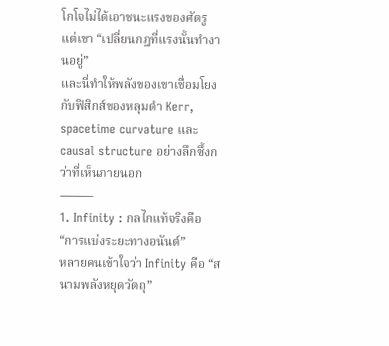โกโจไม่ได้เอาชนะแรงของศัตรู
แต่เขา “เปลี่ยนกฎที่แรงนั้นทำงานอยู่”
และนี่ทำให้พลังของเขาเชื่อมโยงกับฟิสิกส์ของหลุมดำ Kerr, spacetime curvature และ causal structure อย่างลึกซึ้งกว่าที่เห็นภายนอก
⸻
1. Infinity : กลไกแท้จริงคือ “การแบ่งระยะทางอนันต์”
หลายคนเข้าใจว่า Infinity คือ “สนามพลังหยุดวัตถุ”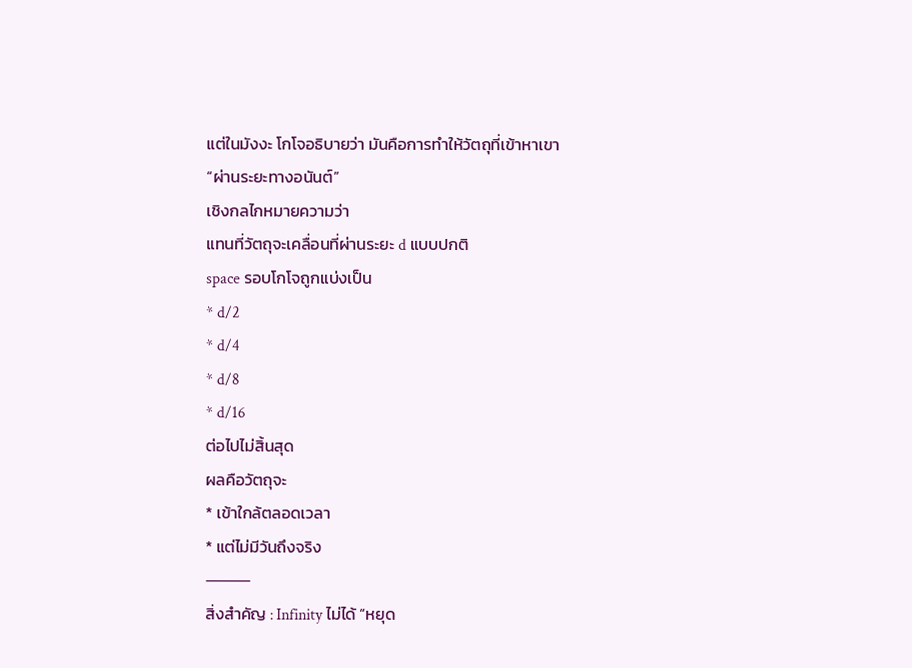แต่ในมังงะ โกโจอธิบายว่า มันคือการทำให้วัตถุที่เข้าหาเขา
“ผ่านระยะทางอนันต์”
เชิงกลไกหมายความว่า
แทนที่วัตถุจะเคลื่อนที่ผ่านระยะ d แบบปกติ
space รอบโกโจถูกแบ่งเป็น
* d/2
* d/4
* d/8
* d/16
ต่อไปไม่สิ้นสุด
ผลคือวัตถุจะ
* เข้าใกล้ตลอดเวลา
* แต่ไม่มีวันถึงจริง
⸻
สิ่งสำคัญ : Infinity ไม่ได้ “หยุด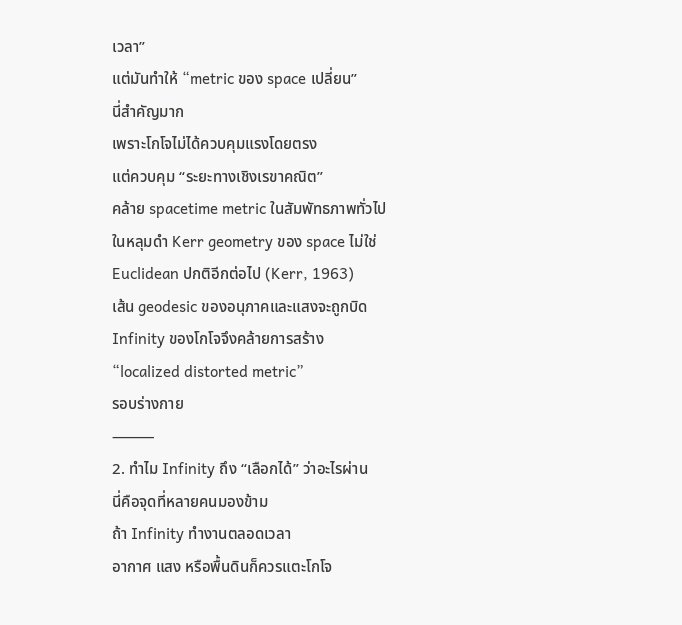เวลา”
แต่มันทำให้ “metric ของ space เปลี่ยน”
นี่สำคัญมาก
เพราะโกโจไม่ได้ควบคุมแรงโดยตรง
แต่ควบคุม “ระยะทางเชิงเรขาคณิต”
คล้าย spacetime metric ในสัมพัทธภาพทั่วไป
ในหลุมดำ Kerr geometry ของ space ไม่ใช่ Euclidean ปกติอีกต่อไป (Kerr, 1963)
เส้น geodesic ของอนุภาคและแสงจะถูกบิด
Infinity ของโกโจจึงคล้ายการสร้าง
“localized distorted metric”
รอบร่างกาย
⸻
2. ทำไม Infinity ถึง “เลือกได้” ว่าอะไรผ่าน
นี่คือจุดที่หลายคนมองข้าม
ถ้า Infinity ทำงานตลอดเวลา
อากาศ แสง หรือพื้นดินก็ควรแตะโกโจ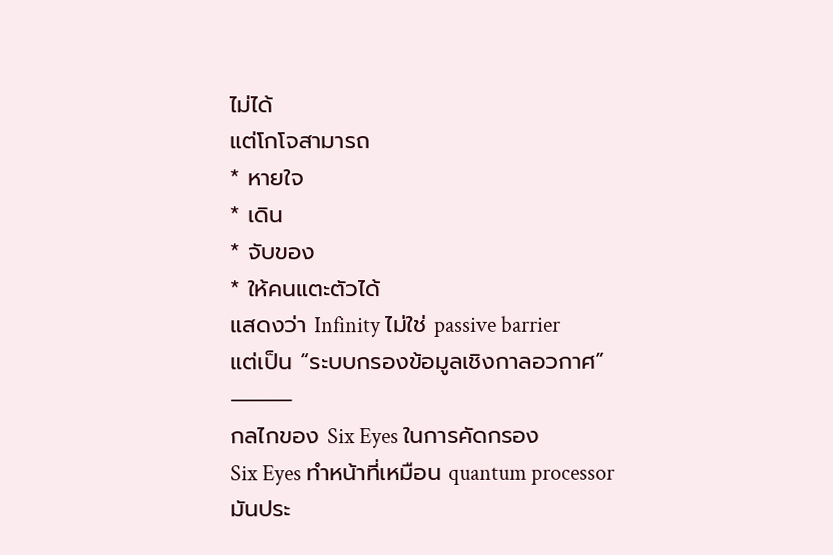ไม่ได้
แต่โกโจสามารถ
* หายใจ
* เดิน
* จับของ
* ให้คนแตะตัวได้
แสดงว่า Infinity ไม่ใช่ passive barrier
แต่เป็น “ระบบกรองข้อมูลเชิงกาลอวกาศ”
⸻
กลไกของ Six Eyes ในการคัดกรอง
Six Eyes ทำหน้าที่เหมือน quantum processor
มันประ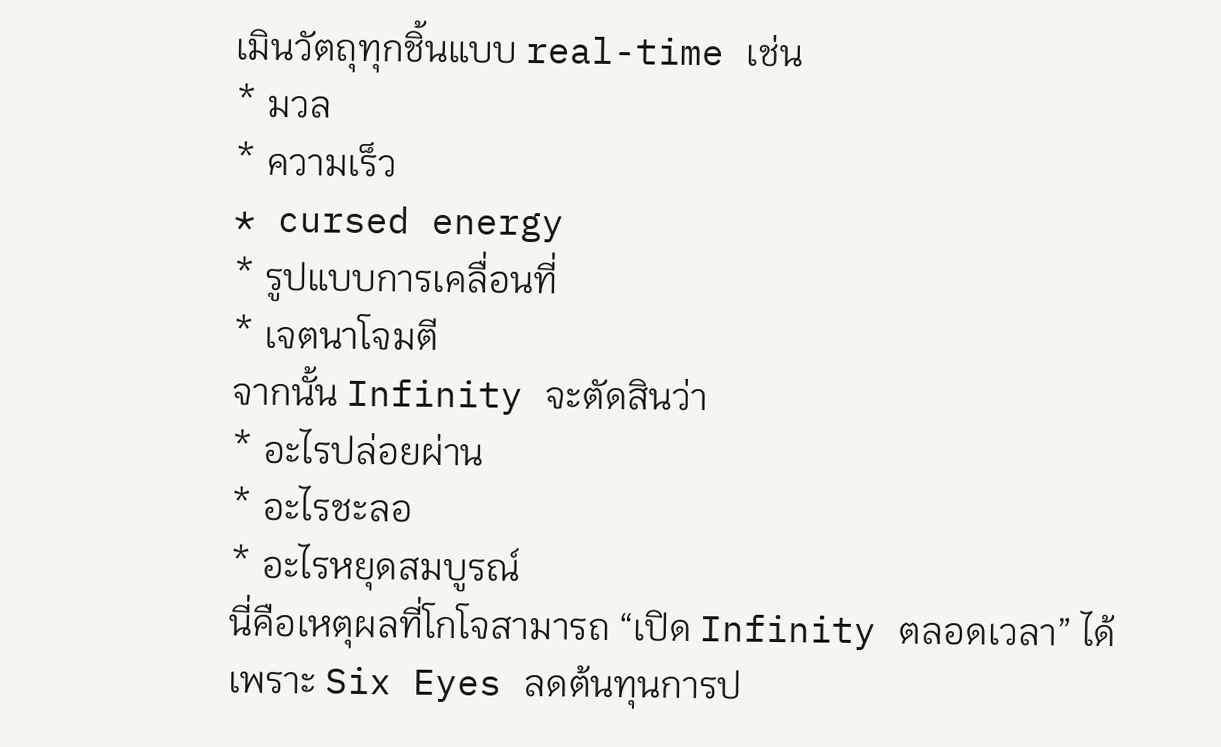เมินวัตถุทุกชิ้นแบบ real-time เช่น
* มวล
* ความเร็ว
* cursed energy
* รูปแบบการเคลื่อนที่
* เจตนาโจมตี
จากนั้น Infinity จะตัดสินว่า
* อะไรปล่อยผ่าน
* อะไรชะลอ
* อะไรหยุดสมบูรณ์
นี่คือเหตุผลที่โกโจสามารถ “เปิด Infinity ตลอดเวลา” ได้
เพราะ Six Eyes ลดต้นทุนการป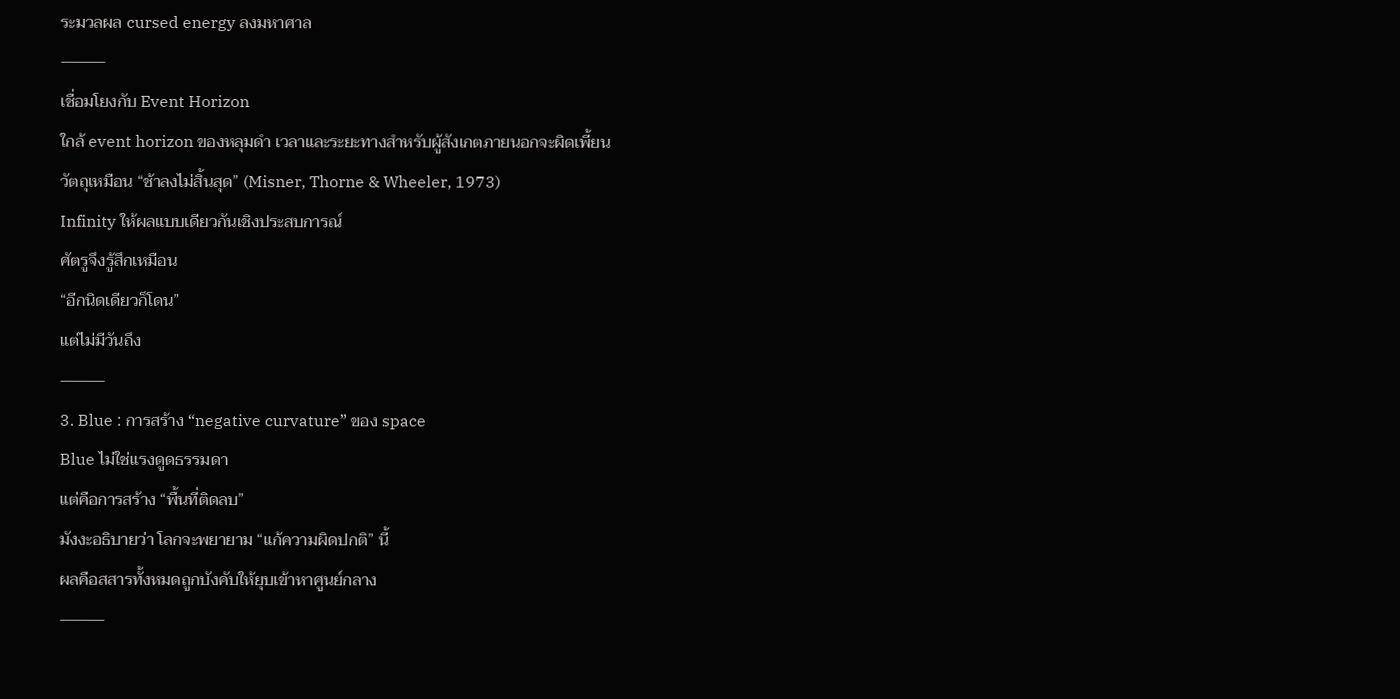ระมวลผล cursed energy ลงมหาศาล
⸻
เชื่อมโยงกับ Event Horizon
ใกล้ event horizon ของหลุมดำ เวลาและระยะทางสำหรับผู้สังเกตภายนอกจะผิดเพี้ยน
วัตถุเหมือน “ช้าลงไม่สิ้นสุด” (Misner, Thorne & Wheeler, 1973)
Infinity ให้ผลแบบเดียวกันเชิงประสบการณ์
ศัตรูจึงรู้สึกเหมือน
“อีกนิดเดียวก็โดน”
แต่ไม่มีวันถึง
⸻
3. Blue : การสร้าง “negative curvature” ของ space
Blue ไม่ใช่แรงดูดธรรมดา
แต่คือการสร้าง “พื้นที่ติดลบ”
มังงะอธิบายว่า โลกจะพยายาม “แก้ความผิดปกติ” นี้
ผลคือสสารทั้งหมดถูกบังคับให้ยุบเข้าหาศูนย์กลาง
⸻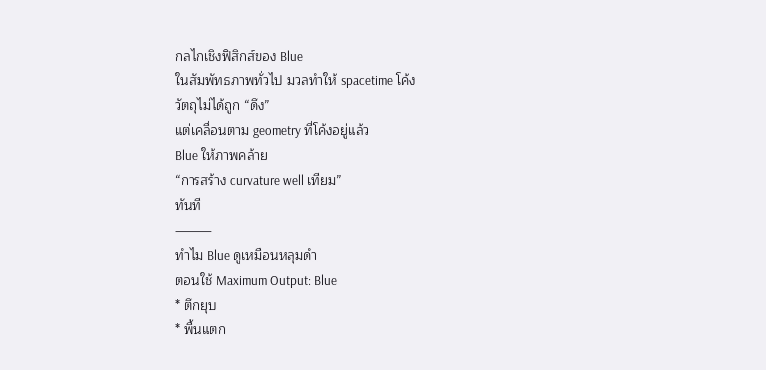กลไกเชิงฟิสิกส์ของ Blue
ในสัมพัทธภาพทั่วไป มวลทำให้ spacetime โค้ง
วัตถุไม่ได้ถูก “ดึง”
แต่เคลื่อนตาม geometry ที่โค้งอยู่แล้ว
Blue ให้ภาพคล้าย
“การสร้าง curvature well เทียม”
ทันที
⸻
ทำไม Blue ดูเหมือนหลุมดำ
ตอนใช้ Maximum Output: Blue
* ตึกยุบ
* พื้นแตก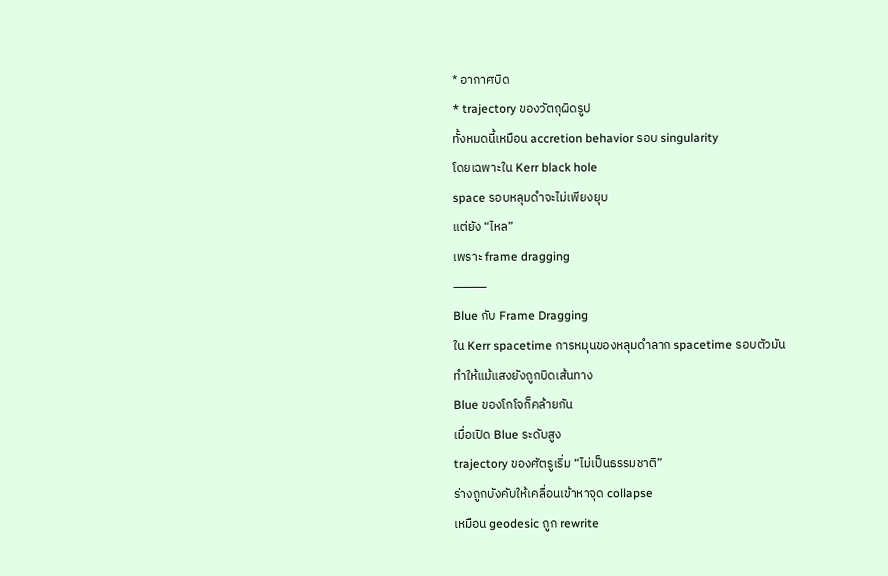* อากาศบิด
* trajectory ของวัตถุผิดรูป
ทั้งหมดนี้เหมือน accretion behavior รอบ singularity
โดยเฉพาะใน Kerr black hole
space รอบหลุมดำจะไม่เพียงยุบ
แต่ยัง “ไหล”
เพราะ frame dragging
⸻
Blue กับ Frame Dragging
ใน Kerr spacetime การหมุนของหลุมดำลาก spacetime รอบตัวมัน
ทำให้แม้แสงยังถูกบิดเส้นทาง
Blue ของโกโจก็คล้ายกัน
เมื่อเปิด Blue ระดับสูง
trajectory ของศัตรูเริ่ม “ไม่เป็นธรรมชาติ”
ร่างถูกบังคับให้เคลื่อนเข้าหาจุด collapse
เหมือน geodesic ถูก rewrite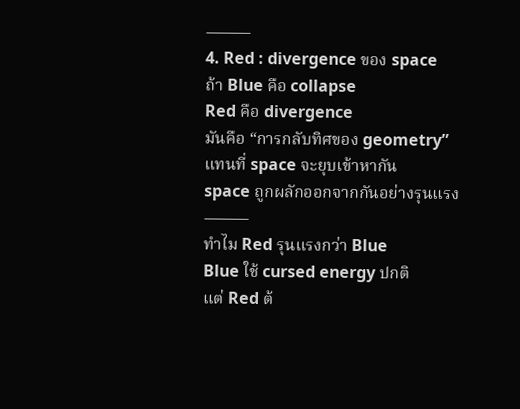⸻
4. Red : divergence ของ space
ถ้า Blue คือ collapse
Red คือ divergence
มันคือ “การกลับทิศของ geometry”
แทนที่ space จะยุบเข้าหากัน
space ถูกผลักออกจากกันอย่างรุนแรง
⸻
ทำไม Red รุนแรงกว่า Blue
Blue ใช้ cursed energy ปกติ
แต่ Red ต้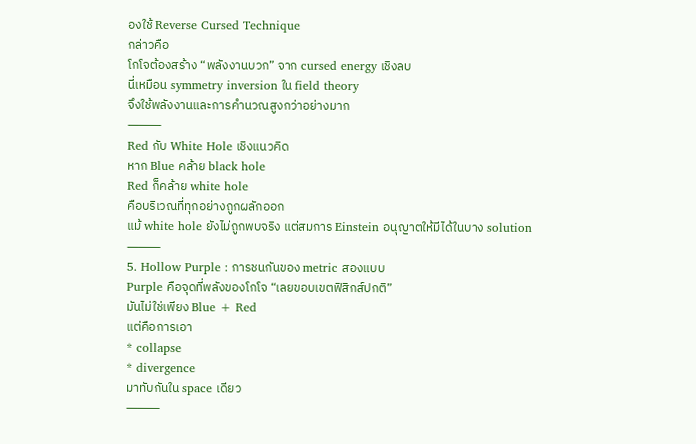องใช้ Reverse Cursed Technique
กล่าวคือ
โกโจต้องสร้าง “พลังงานบวก” จาก cursed energy เชิงลบ
นี่เหมือน symmetry inversion ใน field theory
จึงใช้พลังงานและการคำนวณสูงกว่าอย่างมาก
⸻
Red กับ White Hole เชิงแนวคิด
หาก Blue คล้าย black hole
Red ก็คล้าย white hole
คือบริเวณที่ทุกอย่างถูกผลักออก
แม้ white hole ยังไม่ถูกพบจริง แต่สมการ Einstein อนุญาตให้มีได้ในบาง solution
⸻
5. Hollow Purple : การชนกันของ metric สองแบบ
Purple คือจุดที่พลังของโกโจ “เลยขอบเขตฟิสิกส์ปกติ”
มันไม่ใช่เพียง Blue + Red
แต่คือการเอา
* collapse
* divergence
มาทับกันใน space เดียว
⸻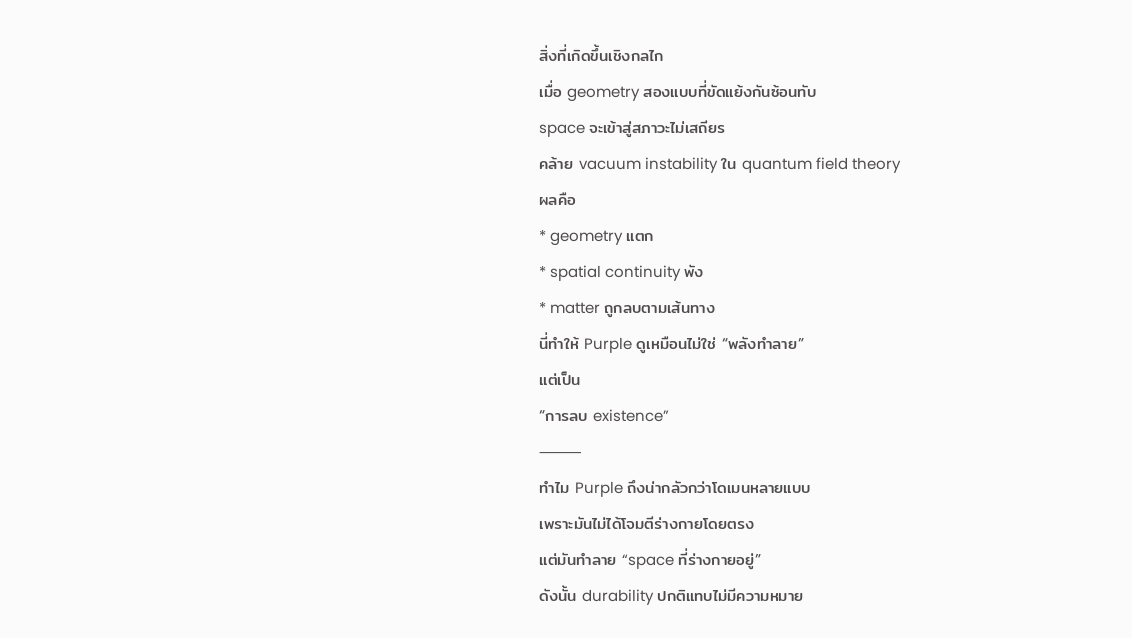สิ่งที่เกิดขึ้นเชิงกลไก
เมื่อ geometry สองแบบที่ขัดแย้งกันซ้อนทับ
space จะเข้าสู่สภาวะไม่เสถียร
คล้าย vacuum instability ใน quantum field theory
ผลคือ
* geometry แตก
* spatial continuity พัง
* matter ถูกลบตามเส้นทาง
นี่ทำให้ Purple ดูเหมือนไม่ใช่ “พลังทำลาย”
แต่เป็น
“การลบ existence”
⸻
ทำไม Purple ถึงน่ากลัวกว่าโดเมนหลายแบบ
เพราะมันไม่ได้โจมตีร่างกายโดยตรง
แต่มันทำลาย “space ที่ร่างกายอยู่”
ดังนั้น durability ปกติแทบไม่มีความหมาย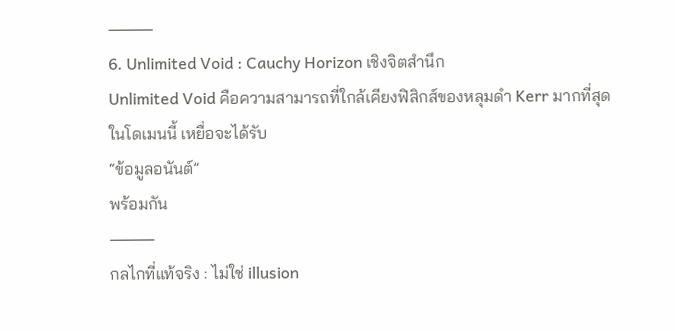⸻
6. Unlimited Void : Cauchy Horizon เชิงจิตสำนึก
Unlimited Void คือความสามารถที่ใกล้เคียงฟิสิกส์ของหลุมดำ Kerr มากที่สุด
ในโดเมนนี้ เหยื่อจะได้รับ
“ข้อมูลอนันต์”
พร้อมกัน
⸻
กลไกที่แท้จริง : ไม่ใช่ illusion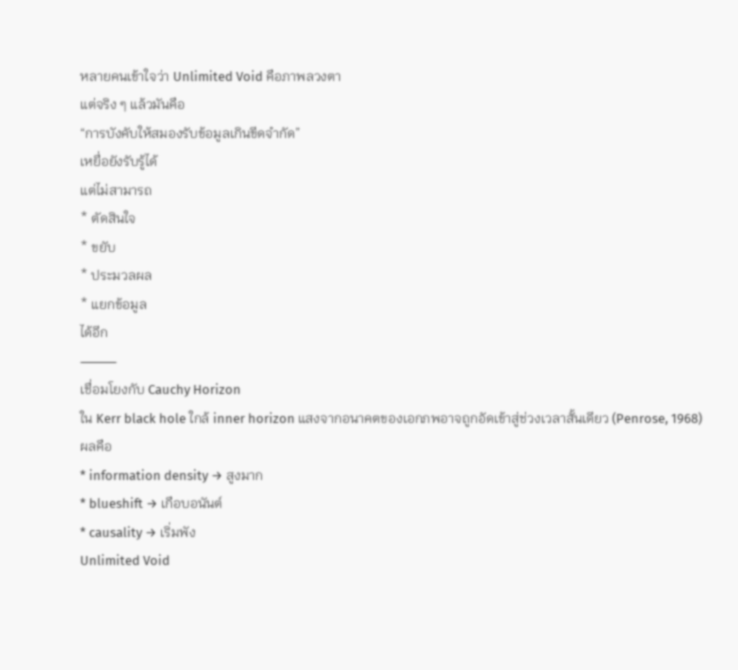หลายคนเข้าใจว่า Unlimited Void คือภาพลวงตา
แต่จริง ๆ แล้วมันคือ
“การบังคับให้สมองรับข้อมูลเกินขีดจำกัด”
เหยื่อยังรับรู้ได้
แต่ไม่สามารถ
* ตัดสินใจ
* ขยับ
* ประมวลผล
* แยกข้อมูล
ได้อีก
⸻
เชื่อมโยงกับ Cauchy Horizon
ใน Kerr black hole ใกล้ inner horizon แสงจากอนาคตของเอกภพอาจถูกอัดเข้าสู่ช่วงเวลาสั้นเดียว (Penrose, 1968)
ผลคือ
* information density → สูงมาก
* blueshift → เกือบอนันต์
* causality → เริ่มพัง
Unlimited Void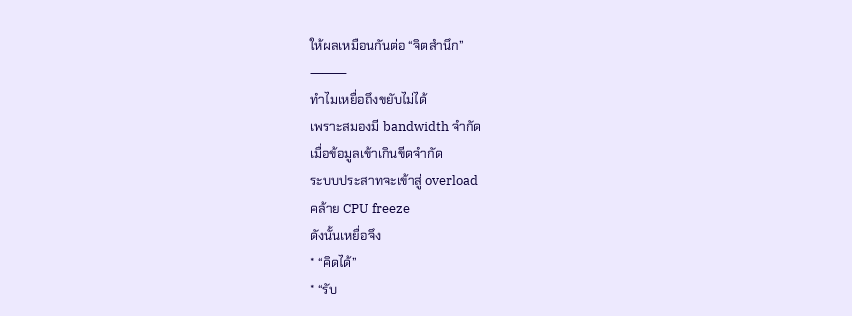ให้ผลเหมือนกันต่อ “จิตสำนึก”
⸻
ทำไมเหยื่อถึงขยับไม่ได้
เพราะสมองมี bandwidth จำกัด
เมื่อข้อมูลเข้าเกินขีดจำกัด
ระบบประสาทจะเข้าสู่ overload
คล้าย CPU freeze
ดังนั้นเหยื่อจึง
* “คิดได้”
* “รับ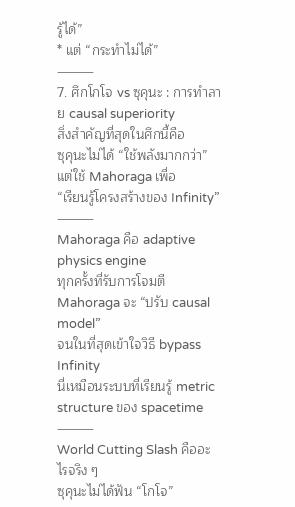รู้ได้”
* แต่ “กระทำไม่ได้”
⸻
7. ศึกโกโจ vs ซุคุนะ : การทำลาย causal superiority
สิ่งสำคัญที่สุดในศึกนี้คือ
ซุคุนะไม่ได้ “ใช้พลังมากกว่า”
แต่ใช้ Mahoraga เพื่อ
“เรียนรู้โครงสร้างของ Infinity”
⸻
Mahoraga คือ adaptive physics engine
ทุกครั้งที่รับการโจมตี
Mahoraga จะ “ปรับ causal model”
จนในที่สุดเข้าใจวิธี bypass Infinity
นี่เหมือนระบบที่เรียนรู้ metric structure ของ spacetime
⸻
World Cutting Slash คืออะไรจริง ๆ
ซุคุนะไม่ได้ฟัน “โกโจ”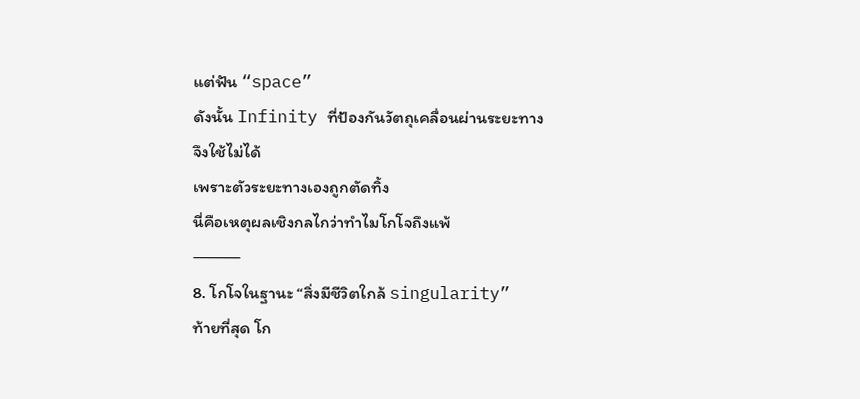แต่ฟัน “space”
ดังนั้น Infinity ที่ป้องกันวัตถุเคลื่อนผ่านระยะทาง
จึงใช้ไม่ได้
เพราะตัวระยะทางเองถูกตัดทิ้ง
นี่คือเหตุผลเชิงกลไกว่าทำไมโกโจถึงแพ้
⸻
8. โกโจในฐานะ “สิ่งมีชีวิตใกล้ singularity”
ท้ายที่สุด โก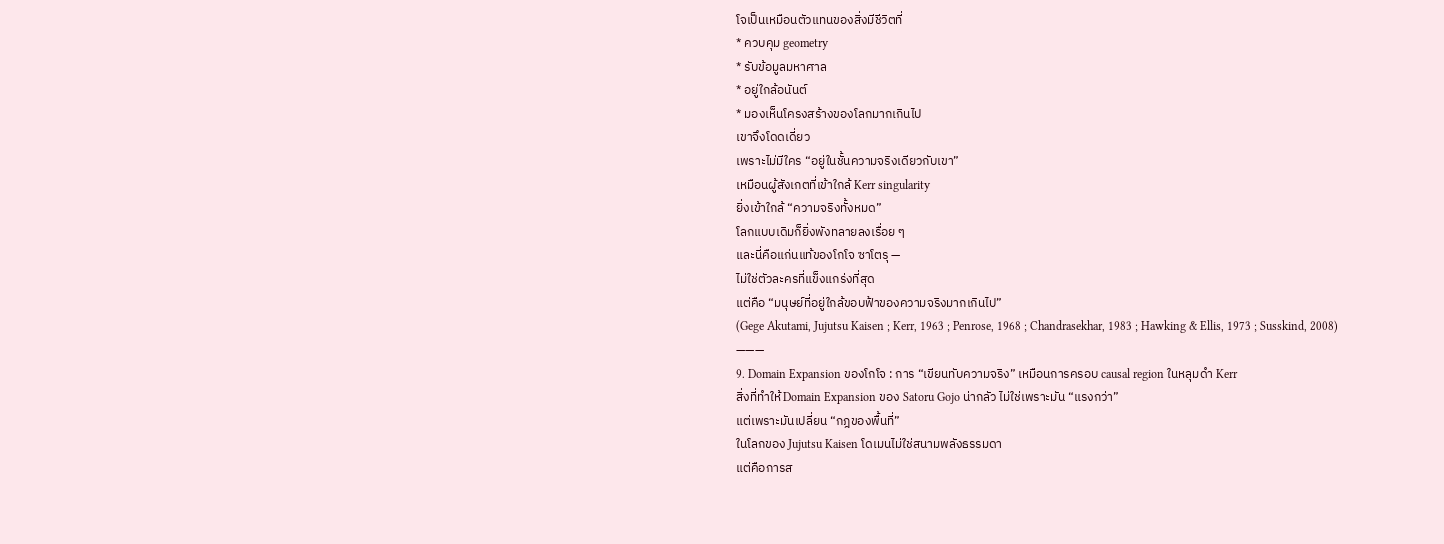โจเป็นเหมือนตัวแทนของสิ่งมีชีวิตที่
* ควบคุม geometry
* รับข้อมูลมหาศาล
* อยู่ใกล้อนันต์
* มองเห็นโครงสร้างของโลกมากเกินไป
เขาจึงโดดเดี่ยว
เพราะไม่มีใคร “อยู่ในชั้นความจริงเดียวกับเขา”
เหมือนผู้สังเกตที่เข้าใกล้ Kerr singularity
ยิ่งเข้าใกล้ “ความจริงทั้งหมด”
โลกแบบเดิมก็ยิ่งพังทลายลงเรื่อย ๆ
และนี่คือแก่นแท้ของโกโจ ซาโตรุ —
ไม่ใช่ตัวละครที่แข็งแกร่งที่สุด
แต่คือ “มนุษย์ที่อยู่ใกล้ขอบฟ้าของความจริงมากเกินไป”
(Gege Akutami, Jujutsu Kaisen ; Kerr, 1963 ; Penrose, 1968 ; Chandrasekhar, 1983 ; Hawking & Ellis, 1973 ; Susskind, 2008)
———
9. Domain Expansion ของโกโจ : การ “เขียนทับความจริง” เหมือนการครอบ causal region ในหลุมดำ Kerr
สิ่งที่ทำให้ Domain Expansion ของ Satoru Gojo น่ากลัว ไม่ใช่เพราะมัน “แรงกว่า”
แต่เพราะมันเปลี่ยน “กฎของพื้นที่”
ในโลกของ Jujutsu Kaisen โดเมนไม่ใช่สนามพลังธรรมดา
แต่คือการส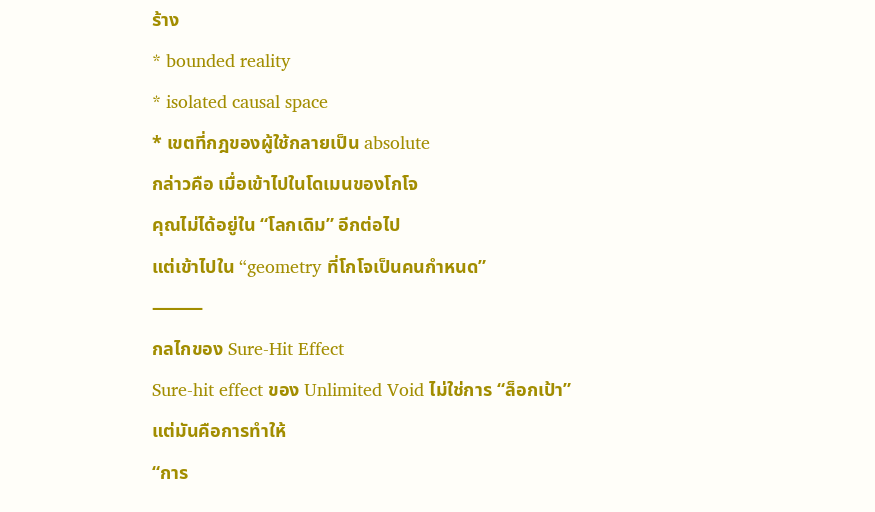ร้าง
* bounded reality
* isolated causal space
* เขตที่กฎของผู้ใช้กลายเป็น absolute
กล่าวคือ เมื่อเข้าไปในโดเมนของโกโจ
คุณไม่ได้อยู่ใน “โลกเดิม” อีกต่อไป
แต่เข้าไปใน “geometry ที่โกโจเป็นคนกำหนด”
⸻
กลไกของ Sure-Hit Effect
Sure-hit effect ของ Unlimited Void ไม่ใช่การ “ล็อกเป้า”
แต่มันคือการทำให้
“การ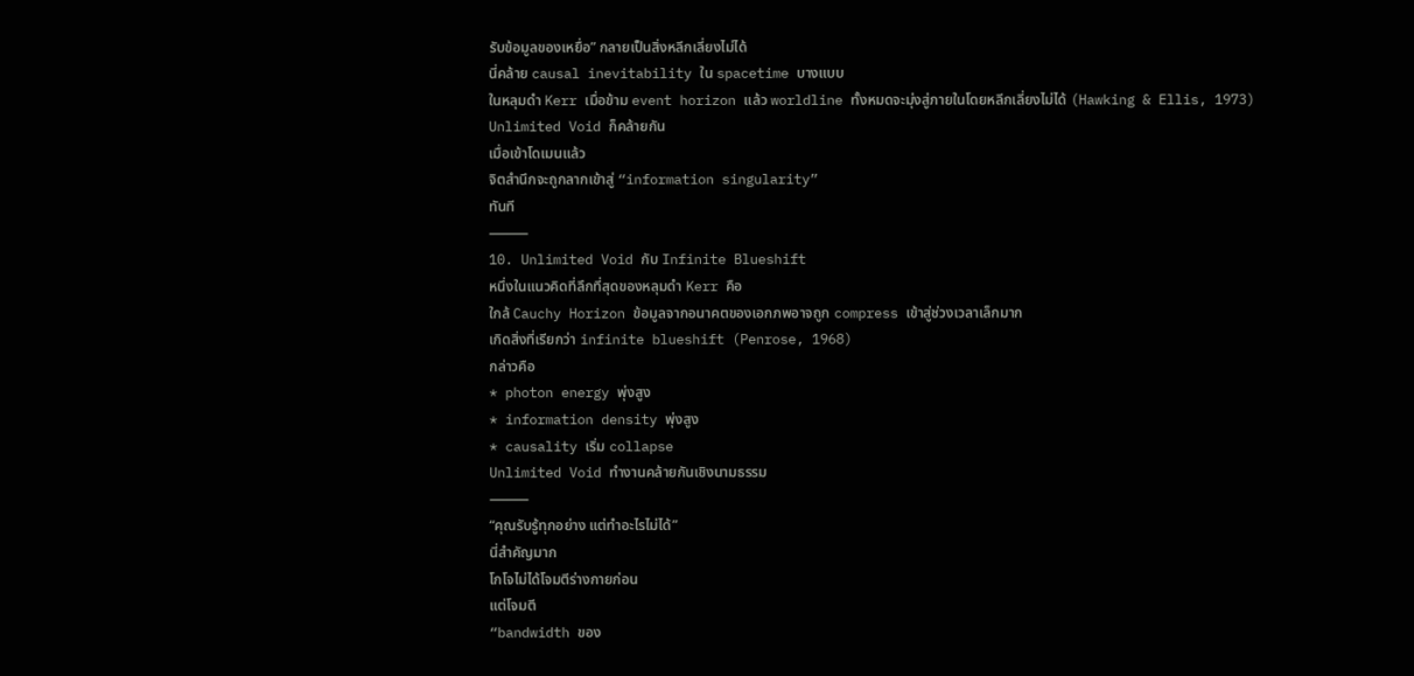รับข้อมูลของเหยื่อ” กลายเป็นสิ่งหลีกเลี่ยงไม่ได้
นี่คล้าย causal inevitability ใน spacetime บางแบบ
ในหลุมดำ Kerr เมื่อข้าม event horizon แล้ว worldline ทั้งหมดจะมุ่งสู่ภายในโดยหลีกเลี่ยงไม่ได้ (Hawking & Ellis, 1973)
Unlimited Void ก็คล้ายกัน
เมื่อเข้าโดเมนแล้ว
จิตสำนึกจะถูกลากเข้าสู่ “information singularity”
ทันที
⸻
10. Unlimited Void กับ Infinite Blueshift
หนึ่งในแนวคิดที่ลึกที่สุดของหลุมดำ Kerr คือ
ใกล้ Cauchy Horizon ข้อมูลจากอนาคตของเอกภพอาจถูก compress เข้าสู่ช่วงเวลาเล็กมาก
เกิดสิ่งที่เรียกว่า infinite blueshift (Penrose, 1968)
กล่าวคือ
* photon energy พุ่งสูง
* information density พุ่งสูง
* causality เริ่ม collapse
Unlimited Void ทำงานคล้ายกันเชิงนามธรรม
⸻
“คุณรับรู้ทุกอย่าง แต่ทำอะไรไม่ได้”
นี่สำคัญมาก
โกโจไม่ได้โจมตีร่างกายก่อน
แต่โจมตี
“bandwidth ของ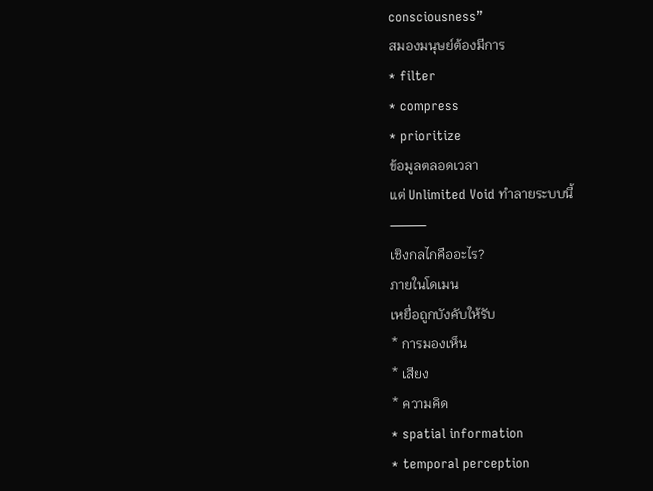consciousness”
สมองมนุษย์ต้องมีการ
* filter
* compress
* prioritize
ข้อมูลตลอดเวลา
แต่ Unlimited Void ทำลายระบบนี้
⸻
เชิงกลไกคืออะไร?
ภายในโดเมน
เหยื่อถูกบังคับให้รับ
* การมองเห็น
* เสียง
* ความคิด
* spatial information
* temporal perception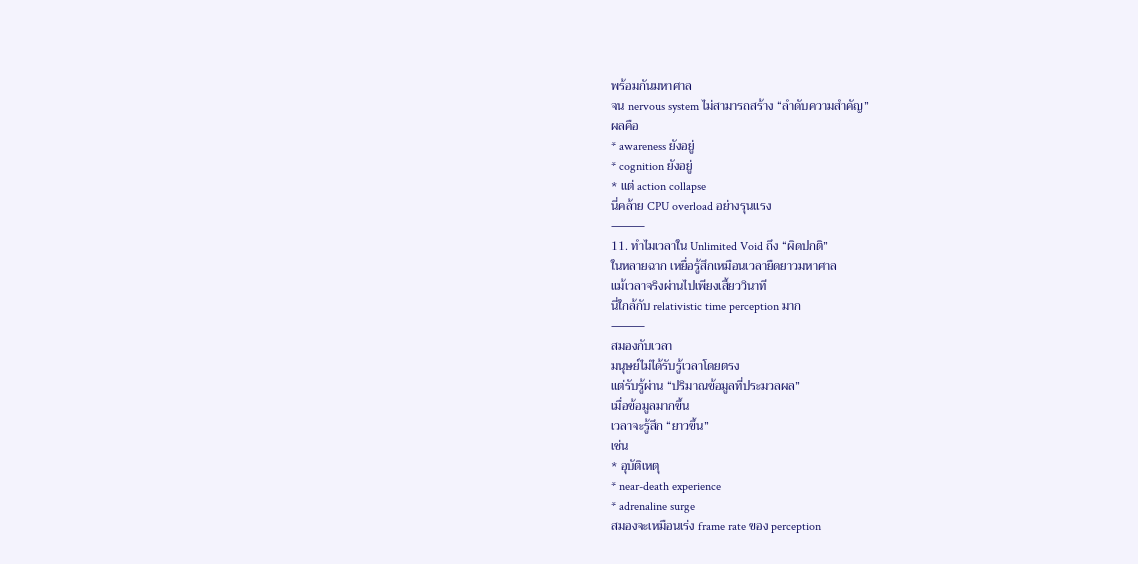พร้อมกันมหาศาล
จน nervous system ไม่สามารถสร้าง “ลำดับความสำคัญ”
ผลคือ
* awareness ยังอยู่
* cognition ยังอยู่
* แต่ action collapse
นี่คล้าย CPU overload อย่างรุนแรง
⸻
11. ทำไมเวลาใน Unlimited Void ถึง “ผิดปกติ”
ในหลายฉาก เหยื่อรู้สึกเหมือนเวลายืดยาวมหาศาล
แม้เวลาจริงผ่านไปเพียงเสี้ยววินาที
นี่ใกล้กับ relativistic time perception มาก
⸻
สมองกับเวลา
มนุษย์ไม่ได้รับรู้เวลาโดยตรง
แต่รับรู้ผ่าน “ปริมาณข้อมูลที่ประมวลผล”
เมื่อข้อมูลมากขึ้น
เวลาจะรู้สึก “ยาวขึ้น”
เช่น
* อุบัติเหตุ
* near-death experience
* adrenaline surge
สมองจะเหมือนเร่ง frame rate ของ perception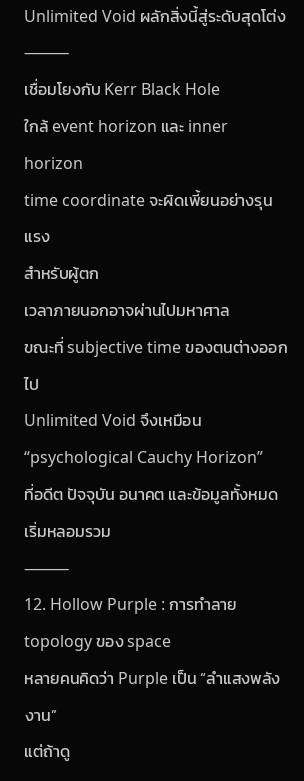Unlimited Void ผลักสิ่งนี้สู่ระดับสุดโต่ง
⸻
เชื่อมโยงกับ Kerr Black Hole
ใกล้ event horizon และ inner horizon
time coordinate จะผิดเพี้ยนอย่างรุนแรง
สำหรับผู้ตก
เวลาภายนอกอาจผ่านไปมหาศาล
ขณะที่ subjective time ของตนต่างออกไป
Unlimited Void จึงเหมือน
“psychological Cauchy Horizon”
ที่อดีต ปัจจุบัน อนาคต และข้อมูลทั้งหมดเริ่มหลอมรวม
⸻
12. Hollow Purple : การทำลาย topology ของ space
หลายคนคิดว่า Purple เป็น “ลำแสงพลังงาน”
แต่ถ้าดู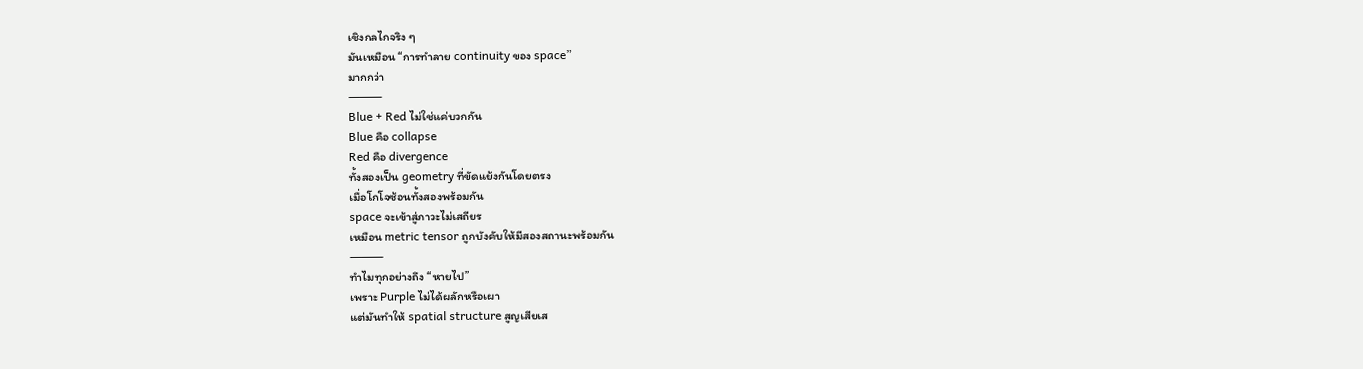เชิงกลไกจริง ๆ
มันเหมือน “การทำลาย continuity ของ space”
มากกว่า
⸻
Blue + Red ไม่ใช่แค่บวกกัน
Blue คือ collapse
Red คือ divergence
ทั้งสองเป็น geometry ที่ขัดแย้งกันโดยตรง
เมื่อโกโจซ้อนทั้งสองพร้อมกัน
space จะเข้าสู่ภาวะไม่เสถียร
เหมือน metric tensor ถูกบังคับให้มีสองสถานะพร้อมกัน
⸻
ทำไมทุกอย่างถึง “หายไป”
เพราะ Purple ไม่ได้ผลักหรือเผา
แต่มันทำให้ spatial structure สูญเสียเส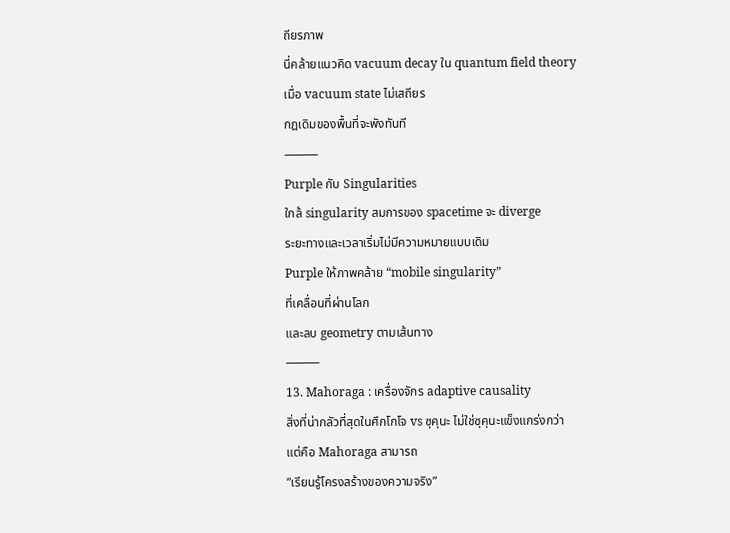ถียรภาพ
นี่คล้ายแนวคิด vacuum decay ใน quantum field theory
เมื่อ vacuum state ไม่เสถียร
กฎเดิมของพื้นที่จะพังทันที
⸻
Purple กับ Singularities
ใกล้ singularity สมการของ spacetime จะ diverge
ระยะทางและเวลาเริ่มไม่มีความหมายแบบเดิม
Purple ให้ภาพคล้าย “mobile singularity”
ที่เคลื่อนที่ผ่านโลก
และลบ geometry ตามเส้นทาง
⸻
13. Mahoraga : เครื่องจักร adaptive causality
สิ่งที่น่ากลัวที่สุดในศึกโกโจ vs ซุคุนะ ไม่ใช่ซุคุนะแข็งแกร่งกว่า
แต่คือ Mahoraga สามารถ
“เรียนรู้โครงสร้างของความจริง”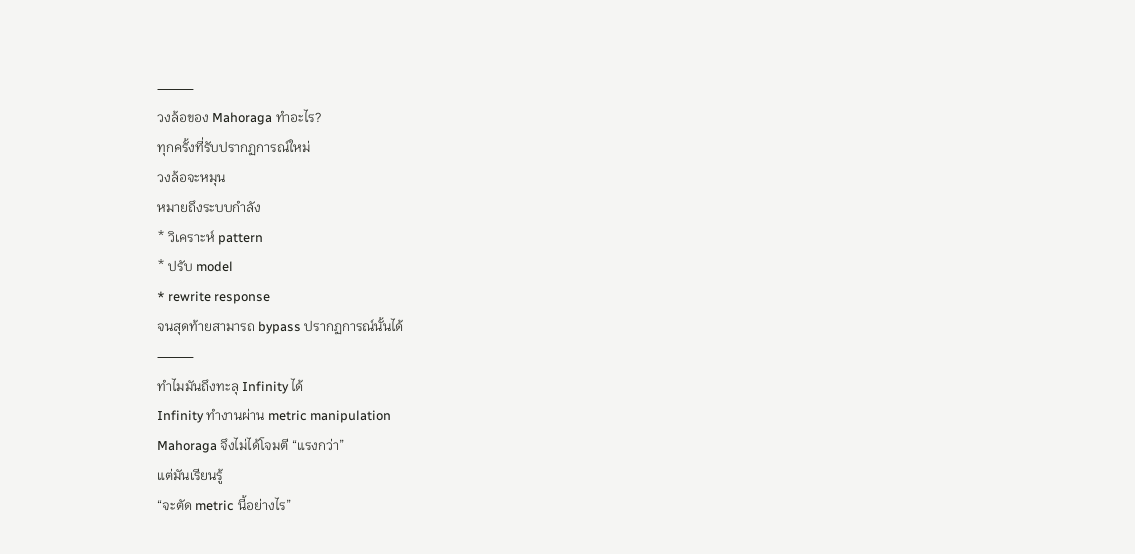⸻
วงล้อของ Mahoraga ทำอะไร?
ทุกครั้งที่รับปรากฏการณ์ใหม่
วงล้อจะหมุน
หมายถึงระบบกำลัง
* วิเคราะห์ pattern
* ปรับ model
* rewrite response
จนสุดท้ายสามารถ bypass ปรากฏการณ์นั้นได้
⸻
ทำไมมันถึงทะลุ Infinity ได้
Infinity ทำงานผ่าน metric manipulation
Mahoraga จึงไม่ได้โจมตี “แรงกว่า”
แต่มันเรียนรู้
“จะตัด metric นี้อย่างไร”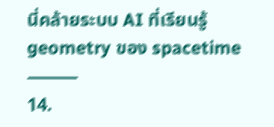นี่คล้ายระบบ AI ที่เรียนรู้ geometry ของ spacetime
⸻
14.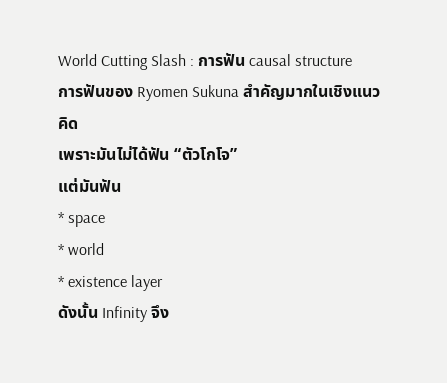World Cutting Slash : การฟัน causal structure
การฟันของ Ryomen Sukuna สำคัญมากในเชิงแนวคิด
เพราะมันไม่ได้ฟัน “ตัวโกโจ”
แต่มันฟัน
* space
* world
* existence layer
ดังนั้น Infinity จึง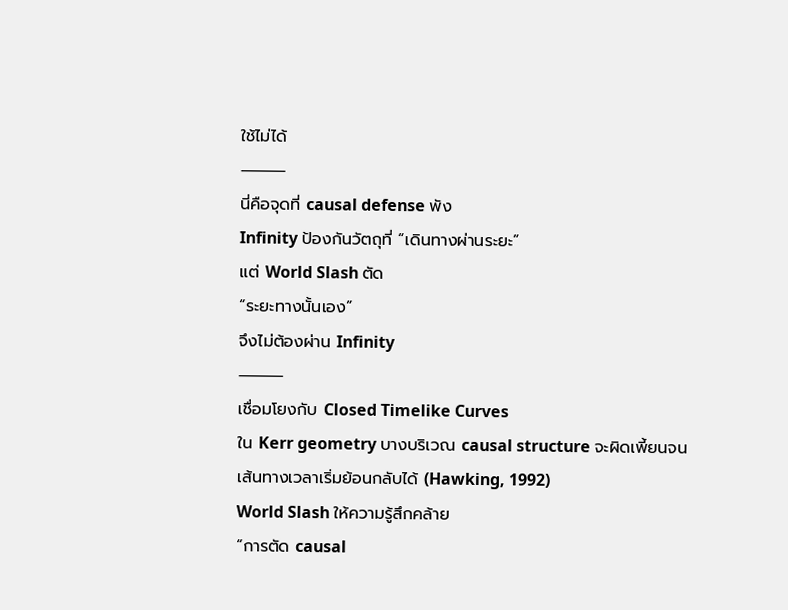ใช้ไม่ได้
⸻
นี่คือจุดที่ causal defense พัง
Infinity ป้องกันวัตถุที่ “เดินทางผ่านระยะ”
แต่ World Slash ตัด
“ระยะทางนั้นเอง”
จึงไม่ต้องผ่าน Infinity
⸻
เชื่อมโยงกับ Closed Timelike Curves
ใน Kerr geometry บางบริเวณ causal structure จะผิดเพี้ยนจนเส้นทางเวลาเริ่มย้อนกลับได้ (Hawking, 1992)
World Slash ให้ความรู้สึกคล้าย
“การตัด causal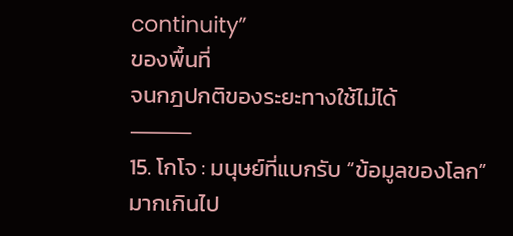continuity”
ของพื้นที่
จนกฎปกติของระยะทางใช้ไม่ได้
⸻
15. โกโจ : มนุษย์ที่แบกรับ “ข้อมูลของโลก” มากเกินไป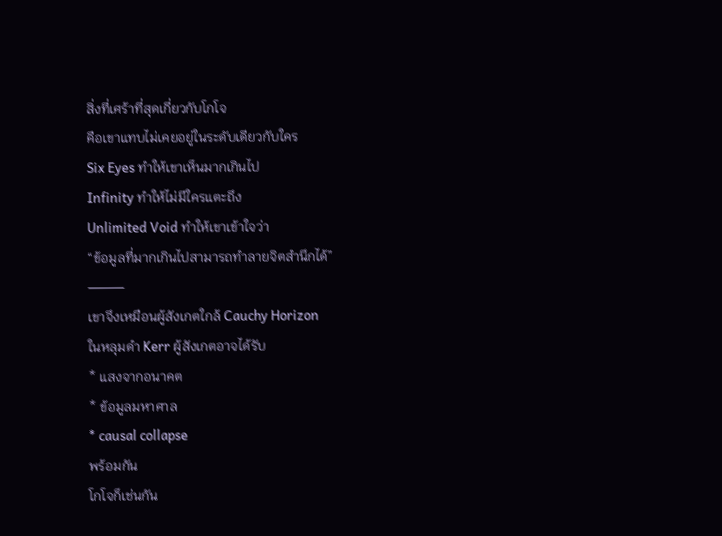สิ่งที่เศร้าที่สุดเกี่ยวกับโกโจ
คือเขาแทบไม่เคยอยู่ในระดับเดียวกับใคร
Six Eyes ทำให้เขาเห็นมากเกินไป
Infinity ทำให้ไม่มีใครแตะถึง
Unlimited Void ทำให้เขาเข้าใจว่า
“ข้อมูลที่มากเกินไปสามารถทำลายจิตสำนึกได้”
⸻
เขาจึงเหมือนผู้สังเกตใกล้ Cauchy Horizon
ในหลุมดำ Kerr ผู้สังเกตอาจได้รับ
* แสงจากอนาคต
* ข้อมูลมหาศาล
* causal collapse
พร้อมกัน
โกโจก็เช่นกัน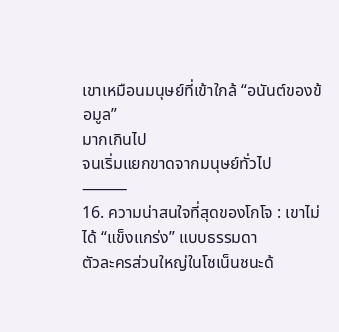เขาเหมือนมนุษย์ที่เข้าใกล้ “อนันต์ของข้อมูล”
มากเกินไป
จนเริ่มแยกขาดจากมนุษย์ทั่วไป
⸻
16. ความน่าสนใจที่สุดของโกโจ : เขาไม่ได้ “แข็งแกร่ง” แบบธรรมดา
ตัวละครส่วนใหญ่ในโชเน็นชนะด้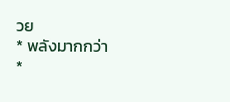วย
* พลังมากกว่า
*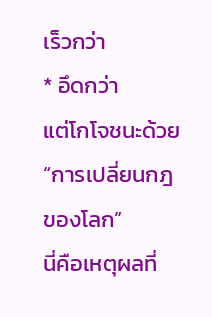เร็วกว่า
* อึดกว่า
แต่โกโจชนะด้วย
“การเปลี่ยนกฎของโลก”
นี่คือเหตุผลที่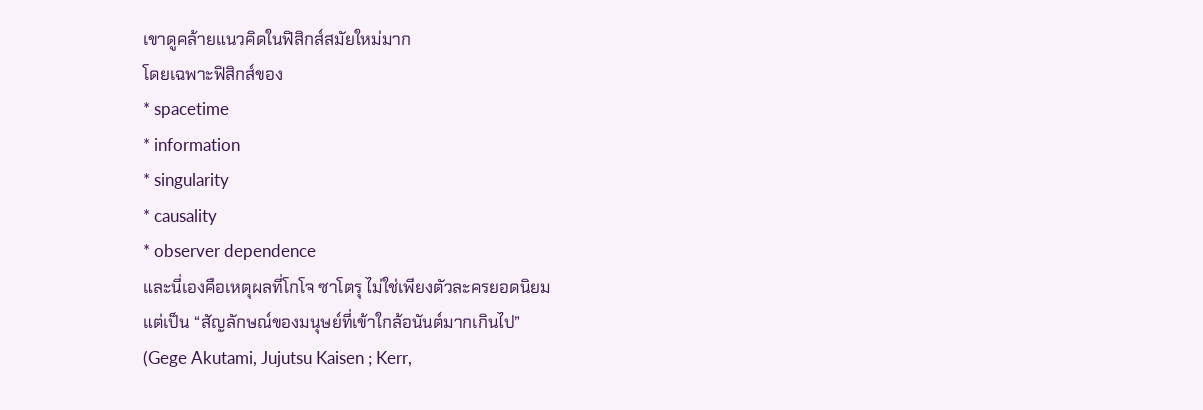เขาดูคล้ายแนวคิดในฟิสิกส์สมัยใหม่มาก
โดยเฉพาะฟิสิกส์ของ
* spacetime
* information
* singularity
* causality
* observer dependence
และนี่เองคือเหตุผลที่โกโจ ซาโตรุ ไม่ใช่เพียงตัวละครยอดนิยม
แต่เป็น “สัญลักษณ์ของมนุษย์ที่เข้าใกล้อนันต์มากเกินไป”
(Gege Akutami, Jujutsu Kaisen ; Kerr,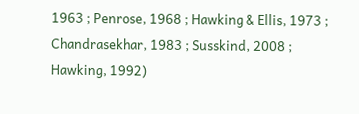1963 ; Penrose, 1968 ; Hawking & Ellis, 1973 ; Chandrasekhar, 1983 ; Susskind, 2008 ; Hawking, 1992)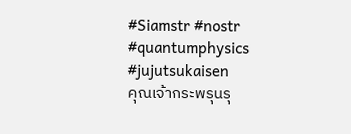#Siamstr #nostr #quantumphysics #jujutsukaisen
คุณเจ้ากระพรุนรุ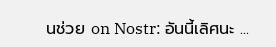นช่วย on Nostr: อันนี้เลิศนะ ...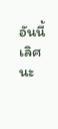อันนี้เลิศนะ